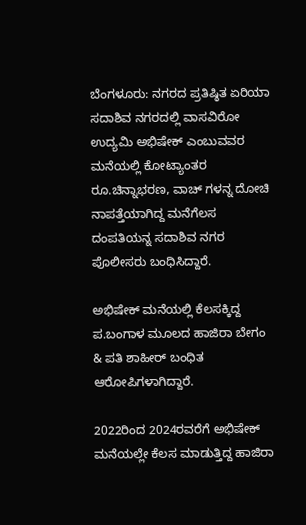ಬೆಂಗಳೂರು: ನಗರದ ಪ್ರತಿಷ್ಠಿತ ಏರಿಯಾ ಸದಾಶಿವ ನಗರದಲ್ಲಿ ವಾಸವಿರೋ ಉದ್ಯಮಿ ಅಭಿಷೇಕ್ ಎಂಬುವವರ ಮನೆಯಲ್ಲಿ ಕೋಟ್ಯಾಂತರ ರೂ.ಚಿನ್ನಾಭರಣ, ವಾಚ್ ಗಳನ್ನ ದೋಚಿ ನಾಪತ್ತೆಯಾಗಿದ್ದ ಮನೆಗೆಲಸ ದಂಪತಿಯನ್ನ ಸದಾಶಿವ ನಗರ ಪೊಲೀಸರು ಬಂಧಿಸಿದ್ದಾರೆ.

ಅಭಿಷೇಕ್ ಮನೆಯಲ್ಲಿ ಕೆಲಸಕ್ಕಿದ್ದ ಪ.ಬಂಗಾಳ ಮೂಲದ ಹಾಜಿರಾ ಬೇಗಂ & ಪತಿ ಶಾಹೀರ್ ಬಂಧಿತ ಆರೋಪಿಗಳಾಗಿದ್ದಾರೆ.

2022ರಿಂದ 2024ರವರೆಗೆ ಅಭಿಷೇಕ್ ಮನೆಯಲ್ಲೇ ಕೆಲಸ ಮಾಡುತ್ತಿದ್ದ ಹಾಜಿರಾ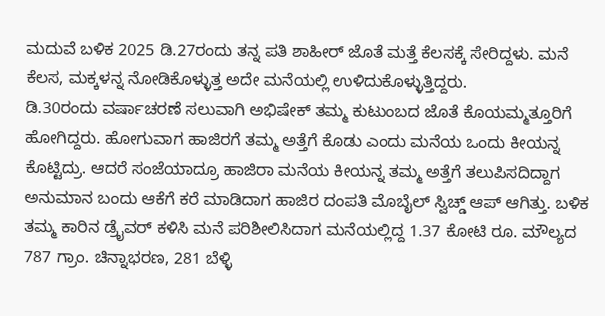ಮದುವೆ ಬಳಿಕ 2025 ಡಿ.27ರಂದು ತನ್ನ ಪತಿ ಶಾಹೀರ್ ಜೊತೆ ಮತ್ತೆ ಕೆಲಸಕ್ಕೆ ಸೇರಿದ್ದಳು. ಮನೆ ಕೆಲಸ, ಮಕ್ಕಳನ್ನ ನೋಡಿಕೊಳ್ಳುತ್ತ ಅದೇ ಮನೆಯಲ್ಲಿ ಉಳಿದುಕೊಳ್ಳುತ್ತಿದ್ದರು.
ಡಿ.30ರಂದು ವರ್ಷಾಚರಣೆ ಸಲುವಾಗಿ ಅಭಿಷೇಕ್ ತಮ್ಮ ಕುಟುಂಬದ ಜೊತೆ ಕೊಯಮ್ಮತ್ತೂರಿಗೆ ಹೋಗಿದ್ದರು. ಹೋಗುವಾಗ ಹಾಜಿರಗೆ ತಮ್ಮ ಅತ್ತೆಗೆ ಕೊಡು ಎಂದು ಮನೆಯ ಒಂದು ಕೀಯನ್ನ ಕೊಟ್ಟಿದ್ರು. ಆದರೆ ಸಂಜೆಯಾದ್ರೂ ಹಾಜಿರಾ ಮನೆಯ ಕೀಯನ್ನ ತಮ್ಮ ಅತ್ತೆಗೆ ತಲುಪಿಸದಿದ್ದಾಗ ಅನುಮಾನ ಬಂದು ಆಕೆಗೆ ಕರೆ ಮಾಡಿದಾಗ ಹಾಜಿರ ದಂಪತಿ ಮೊಬೈಲ್ ಸ್ವಿಚ್ಡ್ ಆಪ್ ಆಗಿತ್ತು. ಬಳಿಕ ತಮ್ಮ ಕಾರಿನ ಡ್ರೈವರ್ ಕಳಿಸಿ ಮನೆ ಪರಿಶೀಲಿಸಿದಾಗ ಮನೆಯಲ್ಲಿದ್ದ 1.37 ಕೋಟಿ ರೂ. ಮೌಲ್ಯದ 787 ಗ್ರಾಂ. ಚಿನ್ನಾಭರಣ, 281 ಬೆಳ್ಳಿ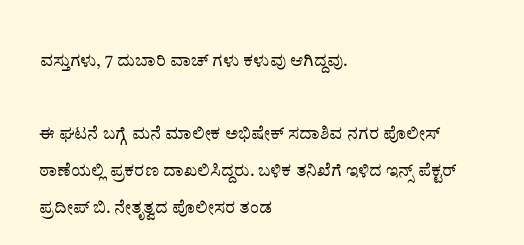ವಸ್ತುಗಳು, 7 ದುಬಾರಿ ವಾಚ್ ಗಳು ಕಳುವು ಆಗಿದ್ದವು.

ಈ ಘಟನೆ ಬಗ್ಗೆ ಮನೆ ಮಾಲೀಕ ಅಭಿಷೇಕ್ ಸದಾಶಿವ ನಗರ ಪೊಲೀಸ್ ಠಾಣೆಯಲ್ಲಿ ಪ್ರಕರಣ ದಾಖಲಿಸಿದ್ದರು. ಬಳಿಕ ತನಿಖೆಗೆ ಇಳಿದ ಇನ್ಸ್ ಪೆಕ್ಟರ್ ಪ್ರದೀಪ್ ಬಿ. ನೇತೃತ್ವದ ಪೊಲೀಸರ ತಂಡ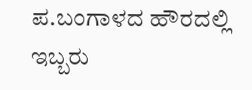ಪ.ಬಂಗಾಳದ ಹೌರದಲ್ಲಿ ಇಬ್ಬರು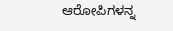ಆರೋಪಿಗಳನ್ನ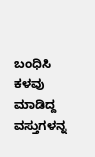ಬಂಧಿಸಿ ಕಳವು ಮಾಡಿದ್ದ ವಸ್ತುಗಳನ್ನ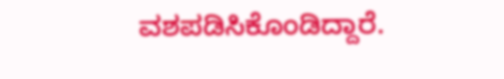ವಶಪಡಿಸಿಕೊಂಡಿದ್ದಾರೆ.